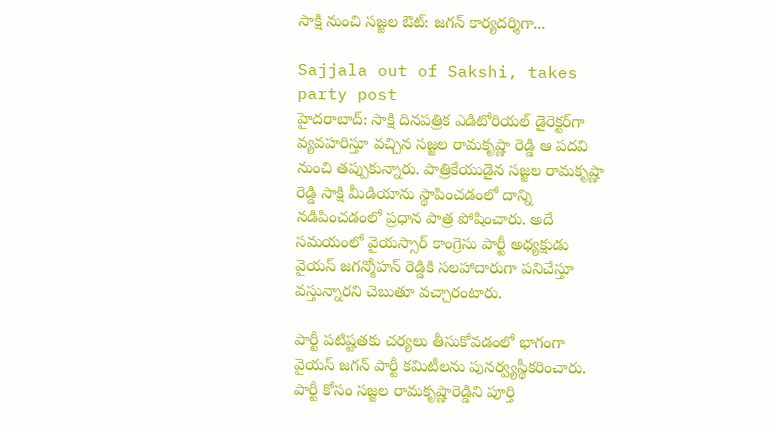సాక్షి నుంచి సజ్జల ఔట్: జగన్ కార్యదర్శిగా...

Sajjala out of Sakshi, takes party post
హైదరాబాద్: సాక్షి దినపత్రిక ఎడిటోరియల్ డైరెక్టర్‌గా వ్యవహరిస్తూ వచ్చిన సజ్జల రామకృష్ణా రెడ్డి ఆ పదవి నుంచి తప్పుకున్నారు. పాత్రికేయుడైన సజ్జల రామకృష్ణా రెడ్డి సాక్షి మీడియాను స్థాపించడంలో దాన్ని నడిపించడంలో ప్రధాన పాత్ర పోషించారు. అదే సమయంలో వైయస్సార్ కాంగ్రెసు పార్టీ అధ్యక్షుడు వైయస్ జగన్మోహన్ రెడ్డికి సలహాదారుగా పనిచేస్తూ వస్తున్నారని చెబుతూ వచ్చారంటారు.

పార్టీ పటిష్టతకు చర్యలు తీసుకోవడంలో భాగంగా వైయస్ జగన్ పార్టీ కమిటీలను పునర్వ్యస్థీకరించారు. పార్టీ కోసం సజ్జల రామకృష్ణారెడ్డిని పూర్తి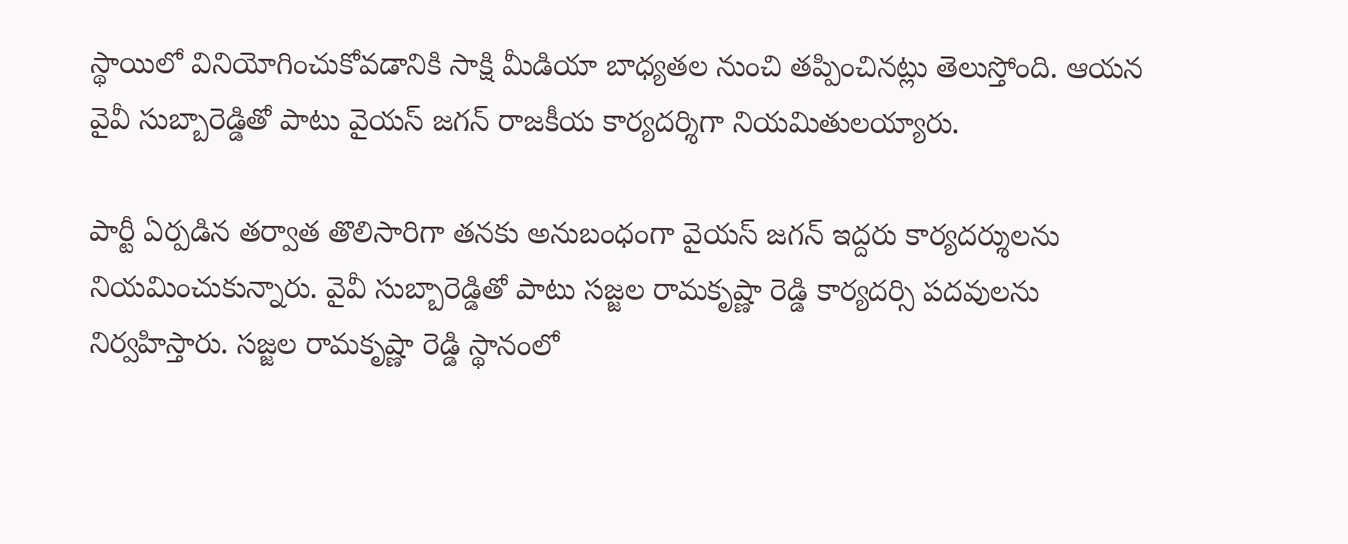స్థాయిలో వినియోగించుకోవడానికి సాక్షి మీడియా బాధ్యతల నుంచి తప్పించినట్లు తెలుస్తోంది. ఆయన వైవీ సుబ్బారెడ్డితో పాటు వైయస్ జగన్ రాజకీయ కార్యదర్శిగా నియమితులయ్యారు.

పార్టీ ఏర్పడిన తర్వాత తొలిసారిగా తనకు అనుబంధంగా వైయస్ జగన్ ఇద్దరు కార్యదర్శులను నియమించుకున్నారు. వైవీ సుబ్బారెడ్డితో పాటు సజ్జల రామకృష్ణా రెడ్డి కార్యదర్సి పదవులను నిర్వహిస్తారు. సజ్జల రామకృష్ణా రెడ్డి స్థానంలో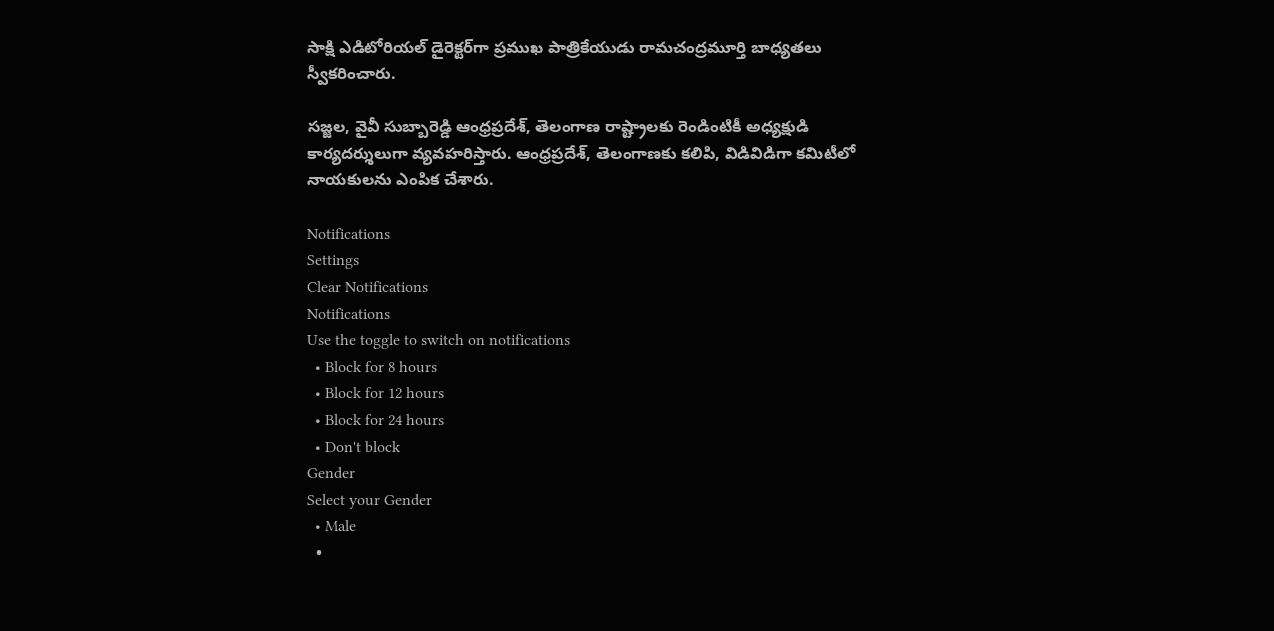సాక్షి ఎడిటోరియల్ డైరెక్టర్‌గా ప్రముఖ పాత్రికేయుడు రామచంద్రమూర్తి బాధ్యతలు స్వీకరించారు.

సజ్జల, వైవీ సుబ్బారెడ్డి ఆంధ్రప్రదేశ్, తెలంగాణ రాష్ట్రాలకు రెండింటికీ అధ్యక్షుడి కార్యదర్శులుగా వ్యవహరిస్తారు. ఆంధ్రప్రదేశ్, తెలంగాణకు కలిపి, విడివిడిగా కమిటీలో నాయకులను ఎంపిక చేశారు.

Notifications
Settings
Clear Notifications
Notifications
Use the toggle to switch on notifications
  • Block for 8 hours
  • Block for 12 hours
  • Block for 24 hours
  • Don't block
Gender
Select your Gender
  • Male
  •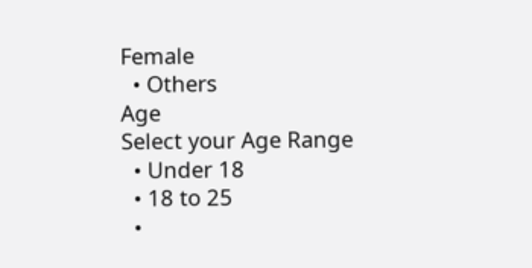Female
  • Others
Age
Select your Age Range
  • Under 18
  • 18 to 25
  •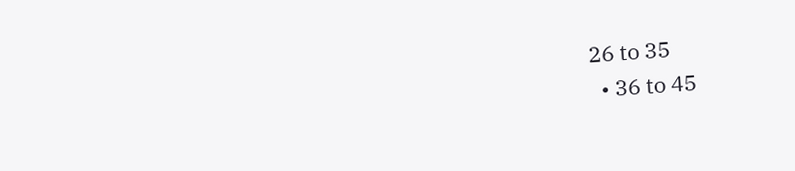26 to 35
  • 36 to 45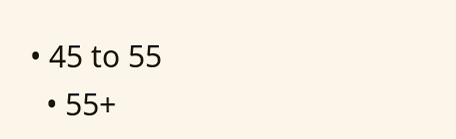• 45 to 55
  • 55+